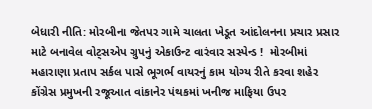બેધારી નીતિ: મોરબીના જેતપર ગામે ચાલતા ખેડૂત આંદોલનના પ્રચાર પ્રસાર માટે બનાવેલ વોટ્સએપ ગ્રુપનું એકાઉન્ટ વારંવાર સસ્પેન્ડ !  મોરબીમાં મહારાણા પ્રતાપ સર્કલ પાસે ભૂગર્ભ વાયરનું કામ યોગ્ય રીતે કરવા શહેર કોંગ્રેસ પ્રમુખની રજૂઆત વાંકાનેર પંથકમાં ખનીજ માફિયા ઉપર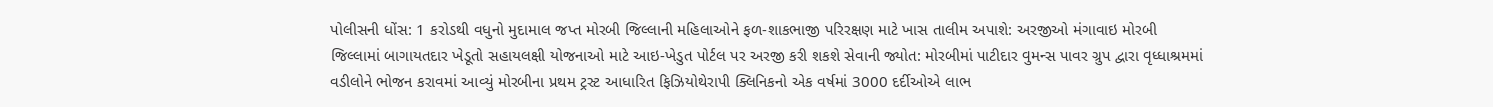પોલીસની ધોંસ: 1 કરોડથી વધુનો મુદામાલ જપ્ત મોરબી જિલ્લાની મહિલાઓને ફળ-શાકભાજી પરિરક્ષણ માટે ખાસ તાલીમ અપાશે: અરજીઓ મંગાવાઇ મોરબી જિલ્લામાં બાગાયતદાર ખેડૂતો સહાયલક્ષી યોજનાઓ માટે આઇ-ખેડુત પોર્ટલ પર અરજી કરી શકશે સેવાની જ્યોત: મોરબીમાં પાટીદાર વુમન્સ પાવર ગ્રુપ દ્વારા વૃધ્ધાશ્રમમાં વડીલોને ભોજન કરાવમાં આવ્યું મોરબીના પ્રથમ ટ્રસ્ટ આધારિત ફિઝિયોથેરાપી ક્લિનિકનો એક વર્ષમાં 3000 દર્દીઓએ લાભ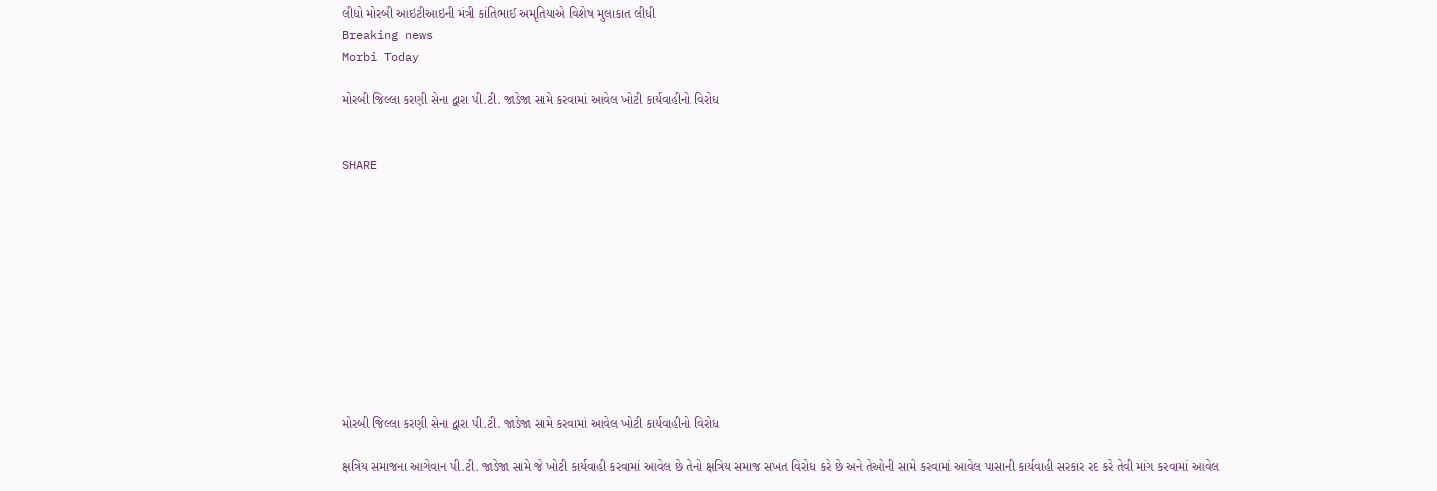લીધો મોરબી આઇટીઆઇની મંત્રી કાંતિભાઈ અમૃતિયાએ વિશેષ મુલાકાત લીધી
Breaking news
Morbi Today

મોરબી જિલ્લા કરણી સેના દ્વારા પી.ટી. જાડેજા સામે કરવામાં આવેલ ખોટી કાર્યવાહીનો વિરોધ


SHARE











મોરબી જિલ્લા કરણી સેના દ્વારા પી.ટી. જાડેજા સામે કરવામાં આવેલ ખોટી કાર્યવાહીનો વિરોધ

ક્ષત્રિય સમાજના આગેવાન પી.ટી. જાડેજા સામે જે ખોટી કાર્યવાહી કરવામાં આવેલ છે તેનો ક્ષત્રિય સમાજ સખત વિરોધ કરે છે અને તેઓની સામે કરવામાં આવેલ પાસાની કાર્યવાહી સરકાર રદ કરે તેવી માંગ કરવામાં આવેલ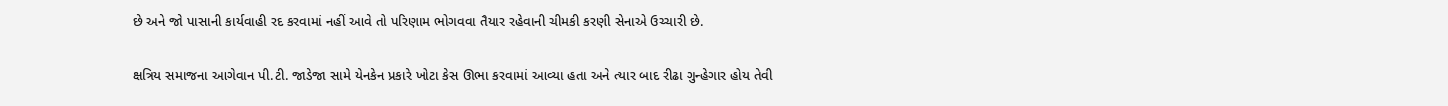છે અને જો પાસાની કાર્યવાહી રદ કરવામાં નહીં આવે તો પરિણામ ભોગવવા તૈયાર રહેવાની ચીમકી કરણી સેનાએ ઉચ્ચારી છે.

ક્ષત્રિય સમાજના આગેવાન પી.ટી. જાડેજા સામે યેનકેન પ્રકારે ખોટા કેસ ઊભા કરવામાં આવ્યા હતા અને ત્યાર બાદ રીઢા ગુન્હેગાર હોય તેવી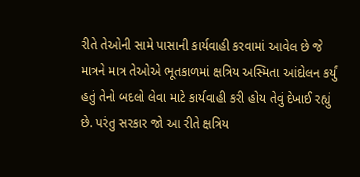રીતે તેઓની સામે પાસાની કાર્યવાહી કરવામાં આવેલ છે જે માત્રને માત્ર તેઓએ ભૂતકાળમાં ક્ષત્રિય અસ્મિતા આંદોલન કર્યું હતું તેનો બદલો લેવા માટે કાર્યવાહી કરી હોય તેવું દેખાઈ રહ્યું છે. પરંતુ સરકાર જો આ રીતે ક્ષત્રિય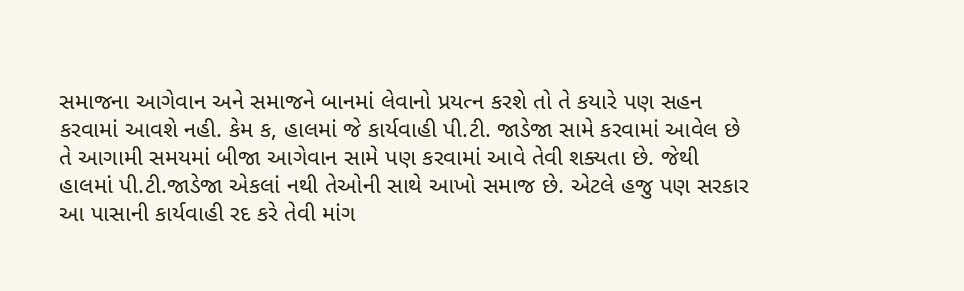સમાજના આગેવાન અને સમાજને બાનમાં લેવાનો પ્રયત્ન કરશે તો તે કયારે પણ સહન કરવામાં આવશે નહી. કેમ ક, હાલમાં જે કાર્યવાહી પી.ટી. જાડેજા સામે કરવામાં આવેલ છે તે આગામી સમયમાં બીજા આગેવાન સામે પણ કરવામાં આવે તેવી શક્યતા છે. જેથી હાલમાં પી.ટી.જાડેજા એકલાં નથી તેઓની સાથે આખો સમાજ છે. એટલે હજુ પણ સરકાર આ પાસાની કાર્યવાહી રદ કરે તેવી માંગ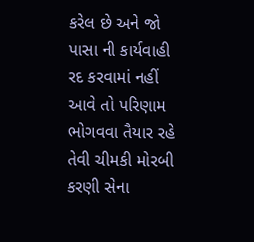કરેલ છે અને જો પાસા ની કાર્યવાહી રદ કરવામાં નહીં આવે તો પરિણામ ભોગવવા તૈયાર રહે તેવી ચીમકી મોરબી કરણી સેના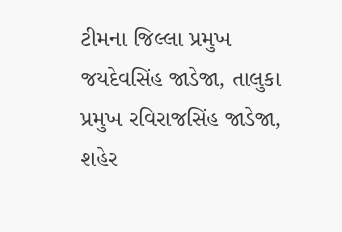ટીમના જિલ્લા પ્રમુખ જયદેવસિંહ જાડેજા, તાલુકા પ્રમુખ રવિરાજસિંહ જાડેજા, શહેર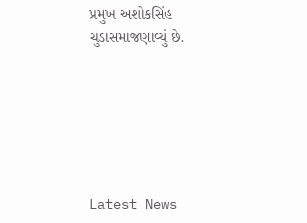પ્રમુખ અશોકસિંહ ચુડાસમાજણાવ્યું છે.






Latest News